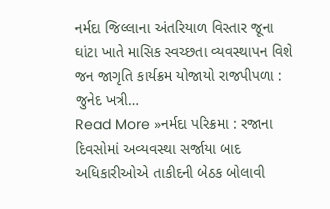નર્મદા જિલ્લાના અંતરિયાળ વિસ્તાર જૂના ઘાંટા ખાતે માસિક સ્વચ્છતા વ્યવસ્થાપન વિશે જન જાગૃતિ કાર્યક્રમ યોજાયો રાજપીપળા : જુનેદ ખત્રી…
Read More »નર્મદા પરિક્રમા : રજાના દિવસોમાં અવ્યવસ્થા સર્જાયા બાદ અધિકારીઓએ તાકીદની બેઠક બોલાવી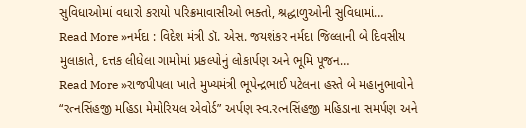સુવિધાઓમાં વધારો કરાયો પરિક્રમાવાસીઓ ભક્તો, શ્રદ્ધાળુઓની સુવિધામાં…
Read More »નર્મદા : વિદેશ મંત્રી ડૉ. એસ. જયશંકર નર્મદા જિલ્લાની બે દિવસીય મુલાકાતે, દત્તક લીધેલા ગામોમાં પ્રકલ્પોનું લોકાર્પણ અને ભૂમિ પૂજન…
Read More »રાજપીપલા ખાતે મુખ્યમંત્રી ભૂપેન્દ્રભાઈ પટેલના હસ્તે બે મહાનુભાવોને “રત્નસિંહજી મહિડા મેમોરિયલ એવોર્ડ” અર્પણ સ્વ.રત્નસિંહજી મહિડાના સમર્પણ અને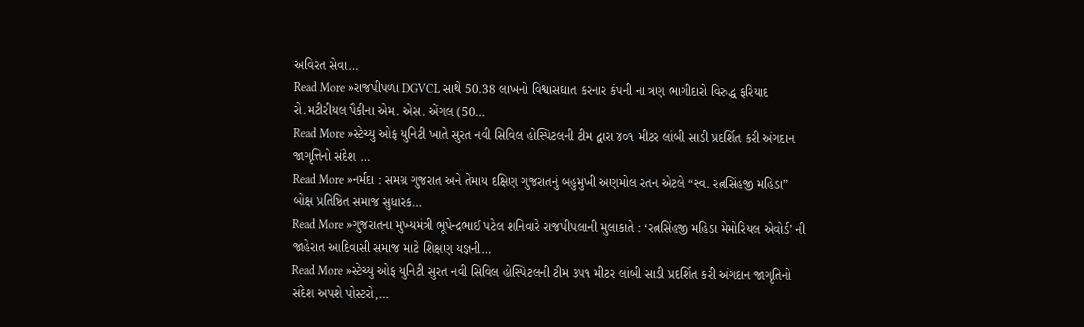અવિરત સેવા…
Read More »રાજપીપળા DGVCL સાથે 50.38 લાખનો વિશ્વાસઘાત કરનાર કંપની ના ત્રણ ભાગીદારો વિરુદ્ધ ફરિયાદ રો.મટીરીયલ પૈકીના એમ. એસ. એંગલ (50…
Read More »સ્ટેચ્યુ ઓફ યુનિટી ખાતે સુરત નવી સિવિલ હોસ્પિટલની ટીમ દ્વારા ૪૦૧ મીટર લાંબી સાડી પ્રદર્શિત કરી અંગદાન જાગૃત્તિનો સંદેશ …
Read More »નર્મદા : સમગ્ર ગુજરાત અને તેમાય દક્ષિણ ગુજરાતનું બહુમુખી અણમોલ રતન એટલે “સ્વ. રત્નસિંહજી મહિડા” બોક્ષ પ્રતિષ્ઠિત સમાજ સુધારક…
Read More »ગુજરાતના મુખ્યમંત્રી ભૂપેન્દ્રભાઈ પટેલ શનિવારે રાજપીપલાની મુલાકાતે : ‘રત્નસિંહજી મહિડા મેમોરિયલ એવોર્ડ’ ની જાહેરાત આદિવાસી સમાજ માટે શિક્ષણ યજ્ઞની…
Read More »સ્ટેચ્યુ ઓફ યુનિટી સુરત નવી સિવિલ હોસ્પિટલની ટીમ ૩૫૧ મીટર લાંબી સાડી પ્રદર્શિત કરી અંગદાન જાગૃતિનો સંદેશ અપશે પોસ્ટરો,…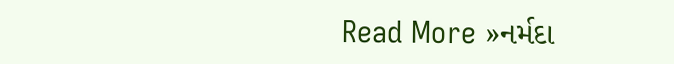Read More »નર્મદા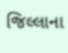જિલ્લાના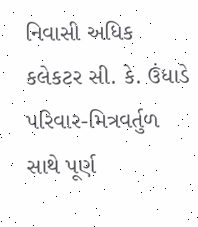નિવાસી અધિક કલેકટર સી. કે. ઉંધાડે પરિવાર-મિત્રવર્તુળ સાથે પૂર્ણ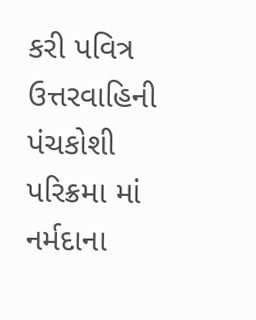કરી પવિત્ર ઉત્તરવાહિની પંચકોશી પરિક્રમા માં નર્મદાના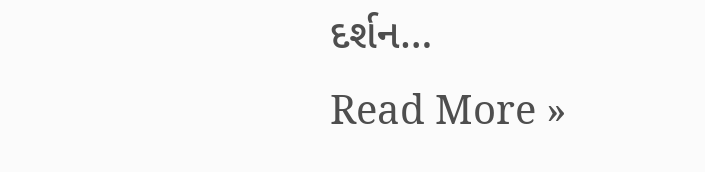દર્શન…
Read More »